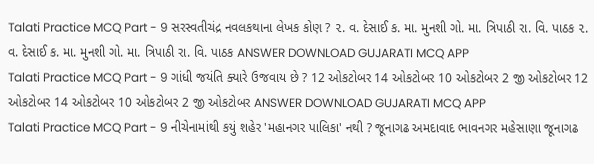Talati Practice MCQ Part - 9 સરસ્વતીચંદ્ર નવલકથાના લેખક કોણ ? ૨. વ. દેસાઈ ક. મા. મુનશી ગો. મા. ત્રિપાઠી રા. વિ. પાઠક ૨. વ. દેસાઈ ક. મા. મુનશી ગો. મા. ત્રિપાઠી રા. વિ. પાઠક ANSWER DOWNLOAD GUJARATI MCQ APP
Talati Practice MCQ Part - 9 ગાંધી જયંતિ ક્યારે ઉજવાય છે ? 12 ઓકટોબર 14 ઓકટોબર 10 ઓકટોબર 2 જી ઓકટોબર 12 ઓકટોબર 14 ઓકટોબર 10 ઓકટોબર 2 જી ઓકટોબર ANSWER DOWNLOAD GUJARATI MCQ APP
Talati Practice MCQ Part - 9 નીચેનામાંથી કયું શહેર 'મહાનગર પાલિકા' નથી ? જૂનાગઢ અમદાવાદ ભાવનગર મહેસાણા જૂનાગઢ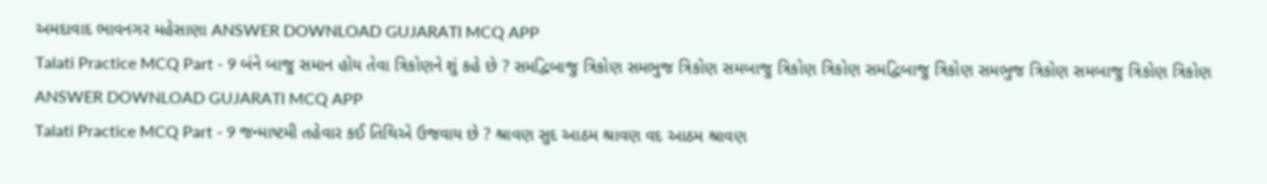અમદાવાદ ભાવનગર મહેસાણા ANSWER DOWNLOAD GUJARATI MCQ APP
Talati Practice MCQ Part - 9 બંને બાજુ સમાન હોય તેવા ત્રિકોણને શું કહે છે ? સમદ્વિબાજુ ત્રિકોણ સમભુજ ત્રિકોણ સમબાજુ ત્રિકોણ ત્રિકોણ સમદ્વિબાજુ ત્રિકોણ સમભુજ ત્રિકોણ સમબાજુ ત્રિકોણ ત્રિકોણ ANSWER DOWNLOAD GUJARATI MCQ APP
Talati Practice MCQ Part - 9 જન્માષ્ટમી તહેવાર કઈ તિથિએ ઉજવાય છે ? શ્રાવણ સુદ આઠમ શ્રાવણ વદ આઠમ શ્રાવણ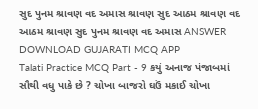સુદ પુનમ શ્રાવણ વદ અમાસ શ્રાવણ સુદ આઠમ શ્રાવણ વદ આઠમ શ્રાવણ સુદ પુનમ શ્રાવણ વદ અમાસ ANSWER DOWNLOAD GUJARATI MCQ APP
Talati Practice MCQ Part - 9 કયું અનાજ પંજાબમાં સૌથી વધુ પાકે છે ? ચોખા બાજરો ઘઉં મકાઈ ચોખા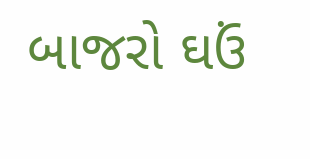બાજરો ઘઉં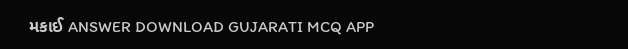મકાઈ ANSWER DOWNLOAD GUJARATI MCQ APP